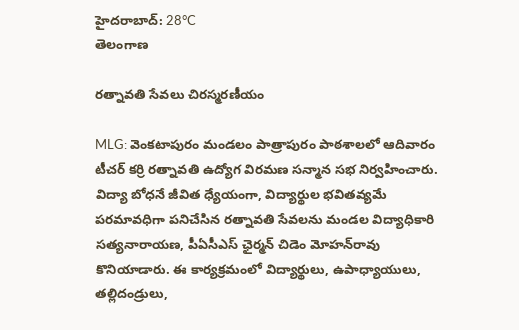హైదరాబాద్: 28°C
తెలంగాణ

రత్నావతి సేవలు చిరస్మరణీయం

MLG: వెంకటాపురం మండలం పాత్రాపురం పాఠశాలలో ఆదివారం టీచర్ కర్రి రత్నావతి ఉద్యోగ విరమణ సన్మాన సభ నిర్వహించారు. విద్యా బోధనే జీవిత ధ్యేయంగా, విద్యార్థుల భవితవ్యమే పరమావధిగా పనిచేసిన రత్నావతి సేవలను మండల విద్యాధికారి సత్యనారాయణ, పీఏసీఎస్ ఛైర్మన్ చిడెం మోహన్‌రావు కొనియాడారు. ఈ కార్యక్రమంలో విద్యార్థులు, ఉపాధ్యాయులు, తల్లిదండ్రులు,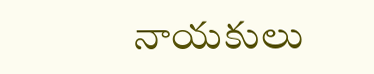నాయకులు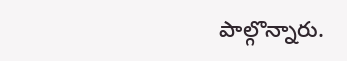పాల్గొన్నారు.